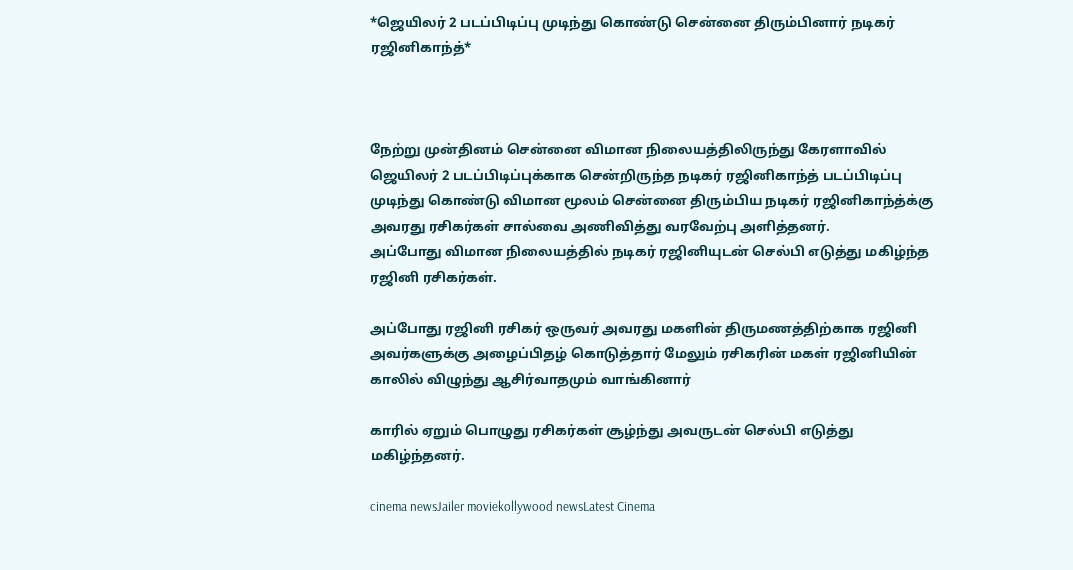*ஜெயிலர் 2 படப்பிடிப்பு முடிந்து கொண்டு சென்னை திரும்பினார் நடிகர் ரஜினிகாந்த்*



நேற்று முன்தினம் சென்னை விமான நிலையத்திலிருந்து கேரளாவில் ஜெயிலர் 2 படப்பிடிப்புக்காக சென்றிருந்த நடிகர் ரஜினிகாந்த் படப்பிடிப்பு முடிந்து கொண்டு விமான மூலம் சென்னை திரும்பிய நடிகர் ரஜினிகாந்த்க்கு அவரது ரசிகர்கள் சால்வை அணிவித்து வரவேற்பு அளித்தனர்.
அப்போது விமான நிலையத்தில் நடிகர் ரஜினியுடன் செல்பி எடுத்து மகிழ்ந்த ரஜினி ரசிகர்கள்.

அப்போது ரஜினி ரசிகர் ஒருவர் அவரது மகளின் திருமணத்திற்காக ரஜினி அவர்களுக்கு அழைப்பிதழ் கொடுத்தார் மேலும் ரசிகரின் மகள் ரஜினியின் காலில் விழுந்து ஆசிர்வாதமும் வாங்கினார்

காரில் ஏறும் பொழுது ரசிகர்கள் சூழ்ந்து அவருடன் செல்பி எடுத்து மகிழ்ந்தனர்.

cinema newsJailer moviekollywood newsLatest Cinema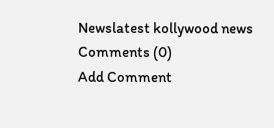Newslatest kollywood news
Comments (0)
Add Comment